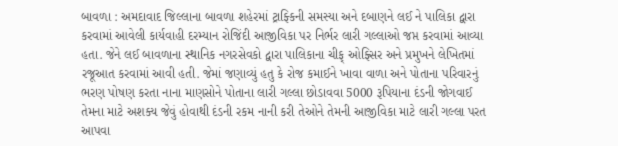બાવળા : અમદાવાદ જિલ્લાના બાવળા શહેરમાં ટ્રાફ્કિની સમસ્યા અને દબાણને લઈ ને પાલિકા દ્વારા કરવામાં આવેલી કાર્યવાહી દરમ્યાન રોજિંદી આજીવિકા પર નિર્ભર લારી ગલ્લાઓ જપ્ત કરવામાં આવ્યા હતા. જેને લઈ બાવળાના સ્થાનિક નગરસેવકો દ્વારા પાલિકાના ચીફ્ ઓફ્સિર અને પ્રમુખને લેખિતમાં રજૂઆત કરવામાં આવી હતી. જેમાં જણાવ્યું હતુ કે રોજ કમાઈને ખાવા વાળા અને પોતાના પરિવારનું ભરણ પોષણ કરતા નાના માણસોને પોતાના લારી ગલ્લા છોડાવવા 5000 રૂપિયાના દંડની જોગવાઈ તેમના માટે અશક્ય જેવું હોવાથી દંડની રકમ નાની કરી તેઓને તેમની આજીવિકા માટે લારી ગલ્લા પરત આપવા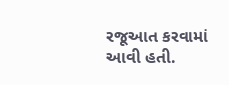રજૂઆત કરવામાં આવી હતી.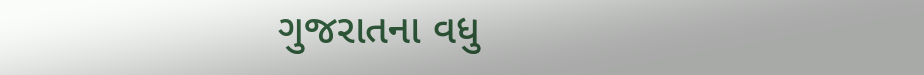ગુજરાતના વધુ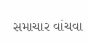સમાચાર વાંચવા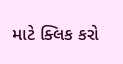માટે ક્લિક કરો